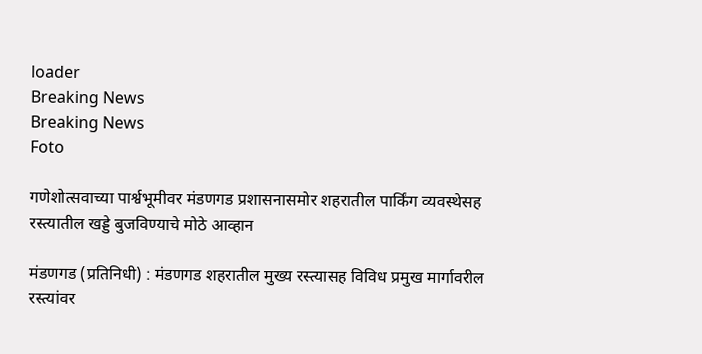loader
Breaking News
Breaking News
Foto

गणेशोत्सवाच्या पार्श्वभूमीवर मंडणगड प्रशासनासमोर शहरातील पार्किंग व्यवस्थेसह रस्त्यातील खड्डे बुजविण्याचे मोठे आव्हान

मंडणगड (प्रतिनिधी) : मंडणगड शहरातील मुख्य रस्त्यासह विविध प्रमुख मार्गावरील रस्त्यांवर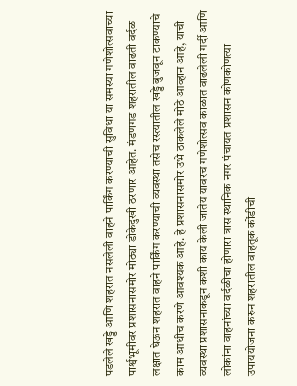पडलेले खड्डे आणि शहरात नसलेली वाहने पार्किंग करण्याची सुविधा या समस्या गणेशोत्सवाच्या पार्श्वभूमीवर प्रशासनासमोर मोठ्या डोकेदुखी ठरणार आहेत. मंडणगड शहरातील वाढती वर्दळ लक्षात घेऊन शहरात वाहने पार्किंग करण्याची व्यवस्था तसेच रस्त्यातील खड्डे बुजवून टाकण्याचे काम आधीच करणे आवश्यक आहे. हे प्रशासनासमोर उभे ठाकलेले मोठे आव्हान आहे, याची व्यवस्था प्रशासनाकडून कशी काय केली जातेय यावरच गणेशोत्सव काळात वाढलेली गर्दी आणि लोकांना वाहनांच्या वर्दळीचा होणारा त्रास स्थानिक नगर पंचायत प्रशासन कोणकोणत्या उपाययोजना करुन शहरातील वाहतूक कोंडीची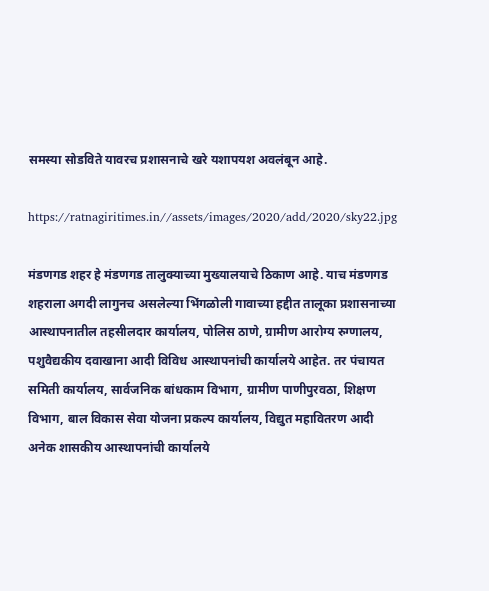समस्या सोडविते यावरच प्रशासनाचे खरे यशापयश अवलंबून आहे.

https://ratnagiritimes.in//assets/images/2020/add/2020/sky22.jpg

मंडणगड शहर हे मंडणगड तालुक्याच्या मुख्यालयाचे ठिकाण आहे. याच मंडणगड शहराला अगदी लागुनच असलेल्या भिंगळोली गावाच्या हद्दीत तालूका प्रशासनाच्या आस्थापनातील तहसीलदार कार्यालय, पोलिस ठाणे, ग्रामीण आरोग्य रुग्णालय, पशुवैद्यकीय दवाखाना आदी विविध आस्थापनांची कार्यालये आहेत. तर पंचायत समिती कार्यालय, सार्वजनिक बांधकाम विभाग, ग्रामीण पाणीपुरवठा, शिक्षण विभाग, बाल विकास सेवा योजना प्रकल्प कार्यालय, विद्युत महावितरण आदी अनेक शासकीय आस्थापनांची कार्यालये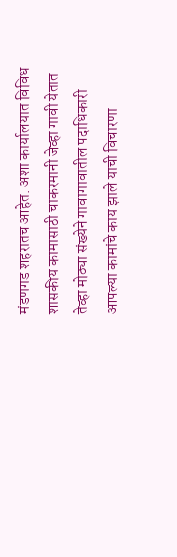मंडणगड शहरातच आहेत. अशा कार्यालयात विविध शासकीय कामासाठी चाकरमानी जेव्हा गावी येतात तेव्हा मोठ्या संख्येने गावागावातील पदाधिकारी आपल्या कामांचे काय झाले याची विचारणा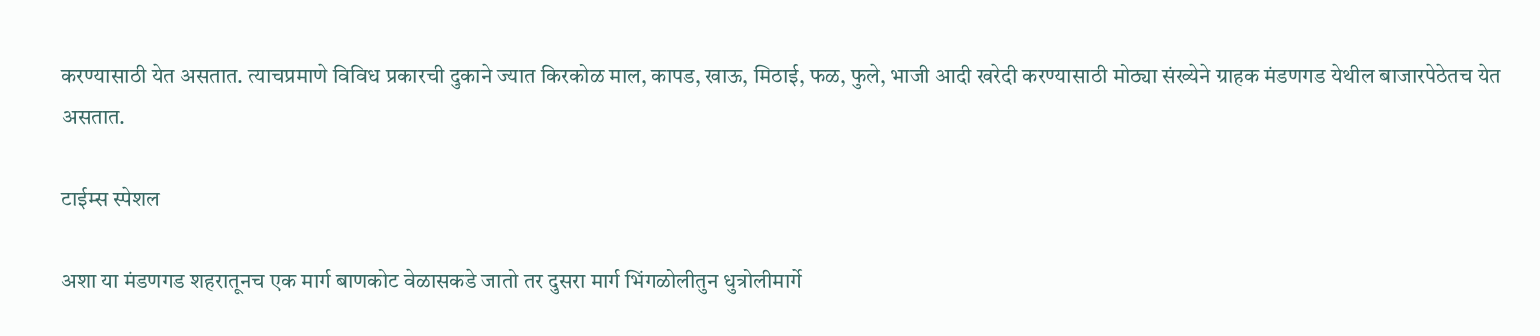करण्यासाठी येत असतात. त्याचप्रमाणे विविध प्रकारची दुकाने ज्यात किरकोळ माल, कापड, खाऊ, मिठाई, फळ, फुले, भाजी आदी खरेदी करण्यासाठी मोठ्या संख्येने ग्राहक मंडणगड येथील बाजारपेठेतच येत असतात.

टाईम्स स्पेशल

अशा या मंडणगड शहरातूनच एक मार्ग बाणकोट वेळासकडे जातो तर दुसरा मार्ग भिंगळोलीतुन धुत्रोलीमार्गे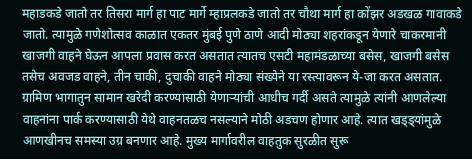महाडकडे जातो तर तिसरा मार्ग हा पाट मार्गे म्हाप्रलकडे जातो तर चौथा मार्ग हा कोंझर अडखळ गावाकडे जातो. त्यामुळे गणेशोत्सव काळात एकतर मुंबई पुणे ठाणे आदी मोठ्या शहरांकडून येणारे चाकरमानी खाजगी वाहने घेऊन आपला प्रवास करत असतात त्यातच एसटी महामंडळाच्या बसेस, खाजगी बसेस तसेच अवजड वाहने, तीन चाकी, दुचाकी वाहने मोठ्या संख्येने या रस्त्यावरून ये-जा करत असतात. ग्रामिण भागातुन सामान खरेदी करण्यासाठी येणार्‍यांची आधीच गर्दी असते त्यामुळे त्यांनी आणलेल्या वाहनांना पार्क करण्यासाठी येथे वाहनतळच नसल्याने मोठी अडचण होणार आहे. त्यात खड्ड्यांमुळे आणखीनच समस्या उग्र बनणार आहे. मुख्य मार्गावरील वाहतुक सुरळीत सुरू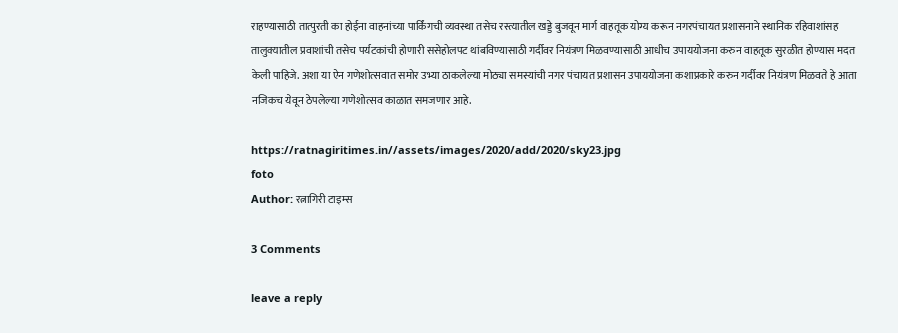राहण्यासाठी तात्पुरती का होईना वाहनांच्या पार्किंगची व्यवस्था तसेच रस्त्यातील खड्डे बुजवून मार्ग वाहतूक योग्य करून नगरपंचायत प्रशासनाने स्थानिक रहिवाशांसह तालुक्यातील प्रवाशांची तसेच पर्यटकांची होणारी ससेहोलपट थांबविण्यासाठी गर्दीवर नियंत्रण मिळवण्यासाठी आधीच उपाययोजना करुन वाहतूक सुरळीत होण्यास मदत केली पाहिजे. अशा या ऐन गणेशोत्सवात समोर उभ्या ठाकलेल्या मोठ्या समस्यांची नगर पंचायत प्रशासन उपाययोजना कशाप्रकारे करुन गर्दीवर नियंत्रण मिळवते हे आता नजिकच येवून ठेपलेल्या गणेशोत्सव काळात समजणार आहे.

https://ratnagiritimes.in//assets/images/2020/add/2020/sky23.jpg
foto
Author: रत्नागिरी टाइम्स

3 Comments

leave a reply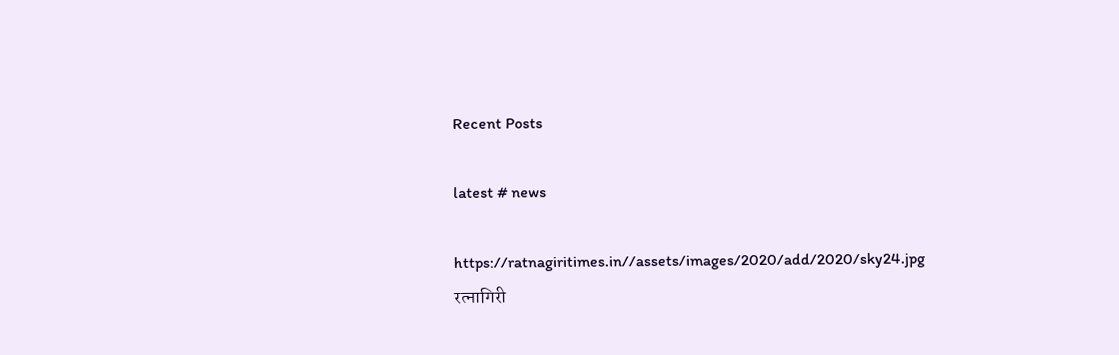Recent Posts

latest # news

https://ratnagiritimes.in//assets/images/2020/add/2020/sky24.jpg
रत्नागिरी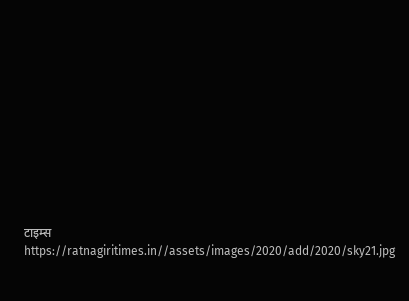टाइम्स
https://ratnagiritimes.in//assets/images/2020/add/2020/sky21.jpg